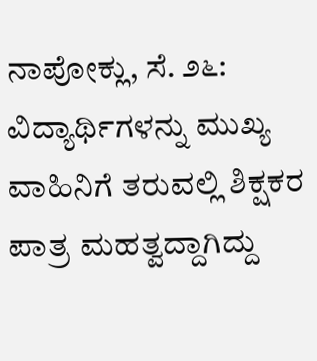ನಾಪೋಕ್ಲು, ಸೆ. ೨೬: ವಿದ್ಯಾರ್ಥಿಗಳನ್ನು ಮುಖ್ಯ ವಾಹಿನಿಗೆ ತರುವಲ್ಲಿ ಶಿಕ್ಷಕರ ಪಾತ್ರ ಮಹತ್ವದ್ದಾಗಿದ್ದು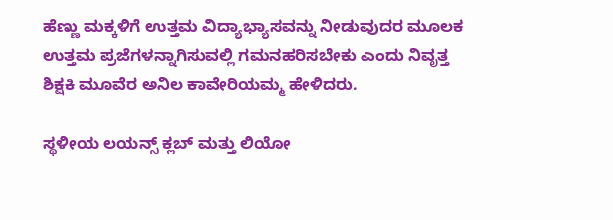ಹೆಣ್ಣು ಮಕ್ಕಳಿಗೆ ಉತ್ತಮ ವಿದ್ಯಾಭ್ಯಾಸವನ್ನು ನೀಡುವುದರ ಮೂಲಕ ಉತ್ತಮ ಪ್ರಜೆಗಳನ್ನಾಗಿಸುವಲ್ಲಿ ಗಮನಹರಿಸಬೇಕು ಎಂದು ನಿವೃತ್ತ ಶಿಕ್ಷಕಿ ಮೂವೆರ ಅನಿಲ ಕಾವೇರಿಯಮ್ಮ ಹೇಳಿದರು.

ಸ್ಥಳೀಯ ಲಯನ್ಸ್ ಕ್ಲಬ್ ಮತ್ತು ಲಿಯೋ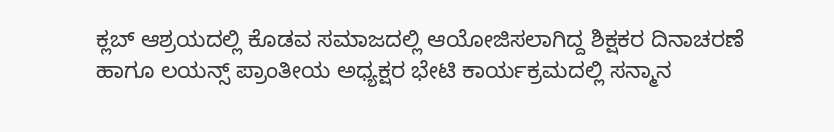ಕ್ಲಬ್ ಆಶ್ರಯದಲ್ಲಿ ಕೊಡವ ಸಮಾಜದಲ್ಲಿ ಆಯೋಜಿಸಲಾಗಿದ್ದ ಶಿಕ್ಷಕರ ದಿನಾಚರಣೆ ಹಾಗೂ ಲಯನ್ಸ್ ಪ್ರಾಂತೀಯ ಅಧ್ಯಕ್ಷರ ಭೇಟಿ ಕಾರ್ಯಕ್ರಮದಲ್ಲಿ ಸನ್ಮಾನ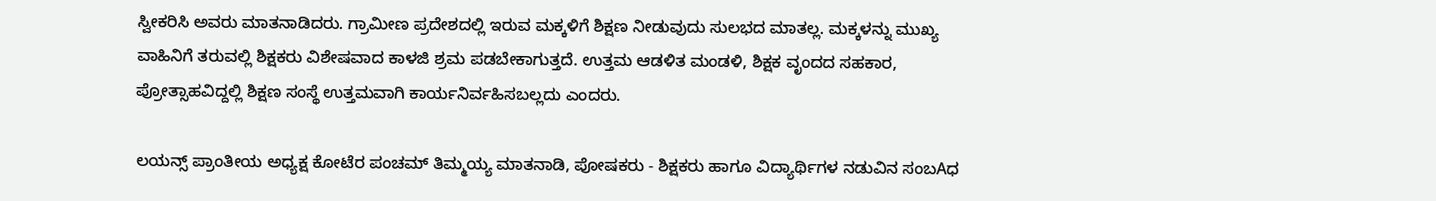ಸ್ವೀಕರಿಸಿ ಅವರು ಮಾತನಾಡಿದರು. ಗ್ರಾಮೀಣ ಪ್ರದೇಶದಲ್ಲಿ ಇರುವ ಮಕ್ಕಳಿಗೆ ಶಿಕ್ಷಣ ನೀಡುವುದು ಸುಲಭದ ಮಾತಲ್ಲ. ಮಕ್ಕಳನ್ನು ಮುಖ್ಯ ವಾಹಿನಿಗೆ ತರುವಲ್ಲಿ ಶಿಕ್ಷಕರು ವಿಶೇಷವಾದ ಕಾಳಜಿ ಶ್ರಮ ಪಡಬೇಕಾಗುತ್ತದೆ. ಉತ್ತಮ ಆಡಳಿತ ಮಂಡಳಿ, ಶಿಕ್ಷಕ ವೃಂದದ ಸಹಕಾರ, ಪ್ರೋತ್ಸಾಹವಿದ್ದಲ್ಲಿ ಶಿಕ್ಷಣ ಸಂಸ್ಥೆ ಉತ್ತಮವಾಗಿ ಕಾರ್ಯನಿರ್ವಹಿಸಬಲ್ಲದು ಎಂದರು.

ಲಯನ್ಸ್ ಪ್ರಾಂತೀಯ ಅಧ್ಯಕ್ಷ ಕೋಟೆರ ಪಂಚಮ್ ತಿಮ್ಮಯ್ಯ ಮಾತನಾಡಿ, ಪೋಷಕರು - ಶಿಕ್ಷಕರು ಹಾಗೂ ವಿದ್ಯಾರ್ಥಿಗಳ ನಡುವಿನ ಸಂಬAಧ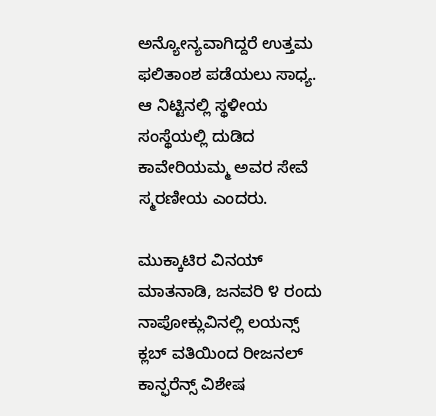ಅನ್ಯೋನ್ಯವಾಗಿದ್ದರೆ ಉತ್ತಮ ಫಲಿತಾಂಶ ಪಡೆಯಲು ಸಾಧ್ಯ. ಆ ನಿಟ್ಟಿನಲ್ಲಿ ಸ್ಥಳೀಯ ಸಂಸ್ಥೆಯಲ್ಲಿ ದುಡಿದ ಕಾವೇರಿಯಮ್ಮ ಅವರ ಸೇವೆ ಸ್ಮರಣೀಯ ಎಂದರು.

ಮುಕ್ಕಾಟಿರ ವಿನಯ್ ಮಾತನಾಡಿ, ಜನವರಿ ೪ ರಂದು ನಾಪೋಕ್ಲುವಿನಲ್ಲಿ ಲಯನ್ಸ್ ಕ್ಲಬ್ ವತಿಯಿಂದ ರೀಜನಲ್ ಕಾನ್ಫರೆನ್ಸ್ ವಿಶೇಷ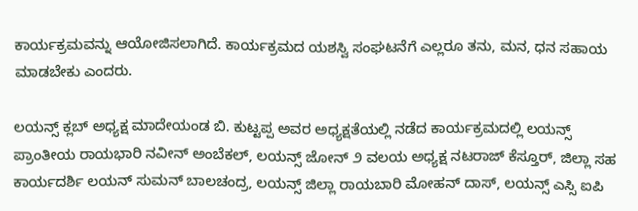ಕಾರ್ಯಕ್ರಮವನ್ನು ಆಯೋಜಿಸಲಾಗಿದೆ. ಕಾರ್ಯಕ್ರಮದ ಯಶಸ್ವಿ ಸಂಘಟನೆಗೆ ಎಲ್ಲರೂ ತನು, ಮನ, ಧನ ಸಹಾಯ ಮಾಡಬೇಕು ಎಂದರು.

ಲಯನ್ಸ್ ಕ್ಲಬ್ ಅಧ್ಯಕ್ಷ ಮಾದೇಯಂಡ ಬಿ. ಕುಟ್ಟಪ್ಪ ಅವರ ಅಧ್ಯಕ್ಷತೆಯಲ್ಲಿ ನಡೆದ ಕಾರ್ಯಕ್ರಮದಲ್ಲಿ ಲಯನ್ಸ್ ಪ್ರಾಂತೀಯ ರಾಯಭಾರಿ ನವೀನ್ ಅಂಬೆಕಲ್, ಲಯನ್ಸ್ ಜೋನ್ ೨ ವಲಯ ಅಧ್ಯಕ್ಷ ನಟರಾಜ್ ಕೆಸ್ತೂರ್, ಜಿಲ್ಲಾ ಸಹ ಕಾರ್ಯದರ್ಶಿ ಲಯನ್ ಸುಮನ್ ಬಾಲಚಂದ್ರ, ಲಯನ್ಸ್ ಜಿಲ್ಲಾ ರಾಯಬಾರಿ ಮೋಹನ್ ದಾಸ್, ಲಯನ್ಸ್ ಎಸ್ಸಿ ಐಪಿ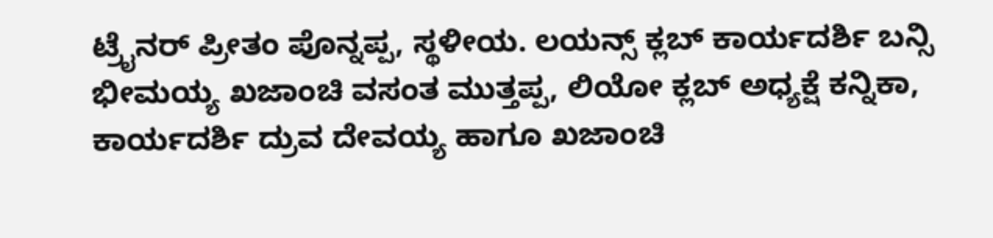ಟ್ರೈನರ್ ಪ್ರೀತಂ ಪೊನ್ನಪ್ಪ, ಸ್ಥಳೀಯ. ಲಯನ್ಸ್ ಕ್ಲಬ್ ಕಾರ್ಯದರ್ಶಿ ಬನ್ಸಿ ಭೀಮಯ್ಯ ಖಜಾಂಚಿ ವಸಂತ ಮುತ್ತಪ್ಪ, ಲಿಯೋ ಕ್ಲಬ್ ಅಧ್ಯಕ್ಷೆ ಕನ್ನಿಕಾ, ಕಾರ್ಯದರ್ಶಿ ದ್ರುವ ದೇವಯ್ಯ ಹಾಗೂ ಖಜಾಂಚಿ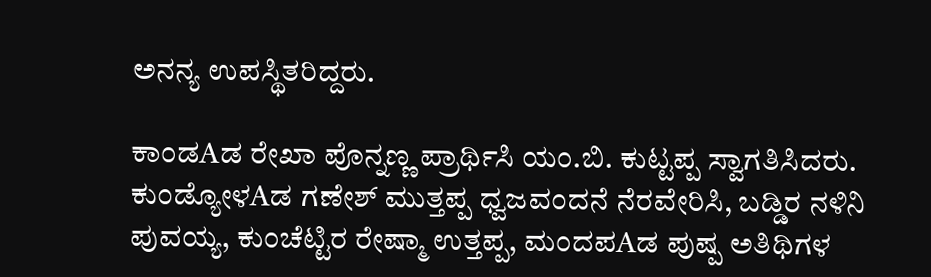ಅನನ್ಯ ಉಪಸ್ಥಿತರಿದ್ದರು.

ಕಾಂಡAಡ ರೇಖಾ ಪೊನ್ನಣ್ಣ ಪ್ರಾರ್ಥಿಸಿ ಯಂ.ಬಿ. ಕುಟ್ಟಪ್ಪ ಸ್ವಾಗತಿಸಿದರು. ಕುಂಡ್ಯೋಳAಡ ಗಣೇಶ್ ಮುತ್ತಪ್ಪ ಧ್ವಜವಂದನೆ ನೆರವೇರಿಸಿ, ಬಡ್ಡಿರ ನಳಿನಿ ಪುವಯ್ಯ, ಕುಂಚೆಟ್ಟಿರ ರೇಷ್ಮಾ ಉತ್ತಪ್ಪ, ಮಂದಪAಡ ಪುಷ್ಪ ಅತಿಥಿಗಳ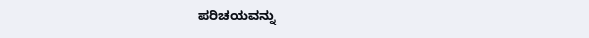ಪರಿಚಯವನ್ನು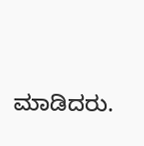ಮಾಡಿದರು.